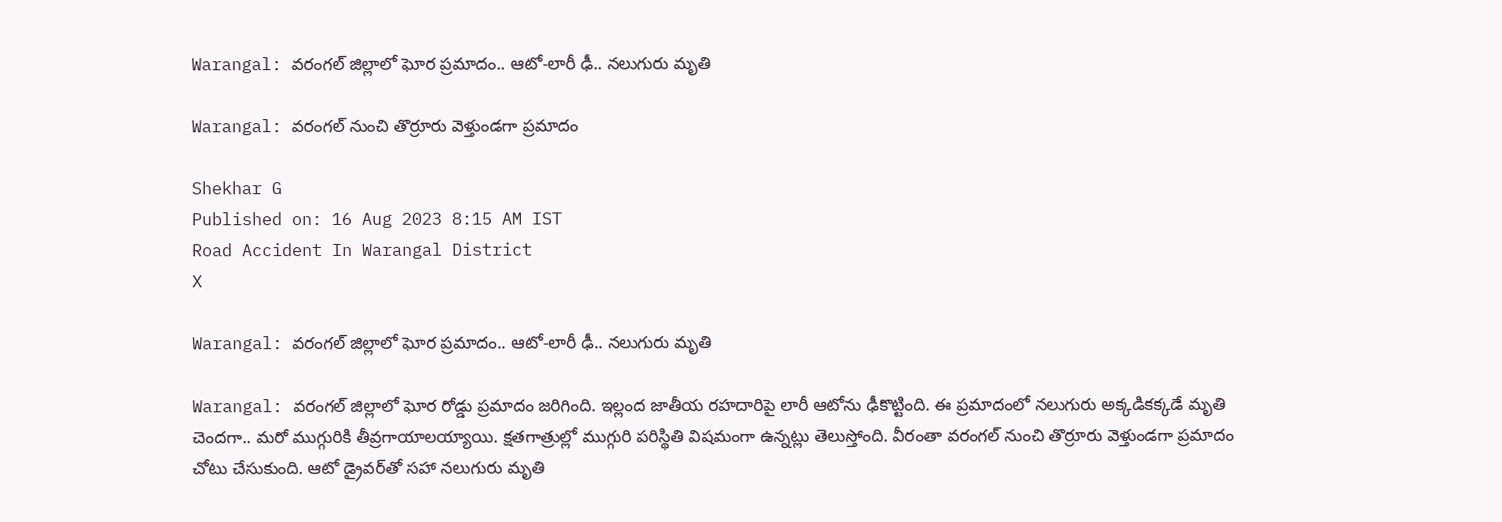Warangal: వరంగల్ జిల్లాలో ఘోర ప్రమాదం.. ఆటో-లారీ ఢీ.. నలుగురు మృతి

Warangal: వరంగల్ నుంచి తొర్రూరు వెళ్తుండగా ప్రమాదం

Shekhar G
Published on: 16 Aug 2023 8:15 AM IST
Road Accident In Warangal District
X

Warangal: వరంగల్ జిల్లాలో ఘోర ప్రమాదం.. ఆటో-లారీ ఢీ.. నలుగురు మృతి

Warangal: వరంగల్ జిల్లాలో ఘోర రోడ్డు ప్రమాదం జరిగింది. ఇల్లంద జాతీయ రహదారిపై లారీ ఆటోను ఢీకొట్టింది. ఈ ప్రమాదంలో నలుగురు అక్కడికక్కడే మృతి చెందగా.. మరో ముగ్గురికి తీవ్రగాయాలయ్యాయి. క్షతగాత్రుల్లో ముగ్గురి పరిస్థితి విషమంగా ఉన్నట్లు తెలుస్తోంది. వీరంతా వరంగల్ నుంచి తొర్రూరు వెళ్తుండగా ప్రమాదం చోటు చేసుకుంది. ఆటో డ్రైవర్‌తో సహా నలుగురు మృతి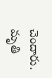చెందారు. మృతి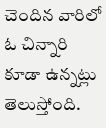చెందిన వారిలో ఓ చిన్నారి కూడా ఉన్నట్లు తెలుస్తోంది.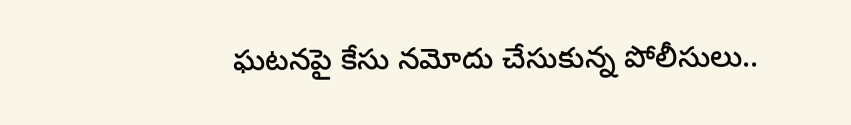ఘటనపై కేసు నమోదు చేసుకున్న పోలీసులు..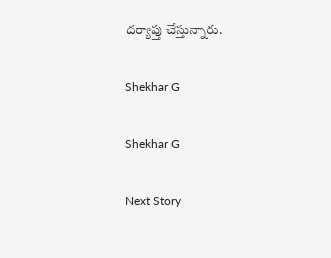దర్యాప్తు చేస్తున్నారు.

Shekhar G

Shekhar G

Next Story